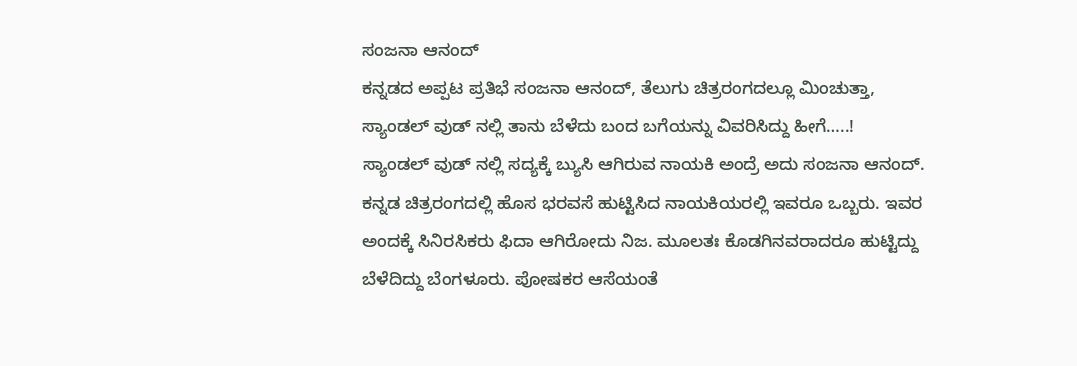ಸಂಜನಾ ಆನಂದ್
ಕನ್ನಡದ ಅಪ್ಪಟ ಪ್ರತಿಭೆ ಸಂಜನಾ ಆನಂದ್, ತೆಲುಗು ಚಿತ್ರರಂಗದಲ್ಲೂ ಮಿಂಚುತ್ತಾ, ಸ್ಯಾಂಡಲ್ ವುಡ್ ನಲ್ಲಿ ತಾನು ಬೆಳೆದು ಬಂದ ಬಗೆಯನ್ನು ವಿವರಿಸಿದ್ದು ಹೀಗೆ…..!
ಸ್ಯಾಂಡಲ್ ವುಡ್ ನಲ್ಲಿ ಸದ್ಯಕ್ಕೆ ಬ್ಯುಸಿ ಆಗಿರುವ ನಾಯಕಿ ಅಂದ್ರೆ ಅದು ಸಂಜನಾ ಆನಂದ್. ಕನ್ನಡ ಚಿತ್ರರಂಗದಲ್ಲಿ ಹೊಸ ಭರವಸೆ ಹುಟ್ಟಿಸಿದ ನಾಯಕಿಯರಲ್ಲಿ ಇವರೂ ಒಬ್ಬರು. ಇವರ ಅಂದಕ್ಕೆ ಸಿನಿರಸಿಕರು ಫಿದಾ ಆಗಿರೋದು ನಿಜ. ಮೂಲತಃ ಕೊಡಗಿನವರಾದರೂ ಹುಟ್ಟಿದ್ದು ಬೆಳೆದಿದ್ದು ಬೆಂಗಳೂರು. ಪೋಷಕರ ಆಸೆಯಂತೆ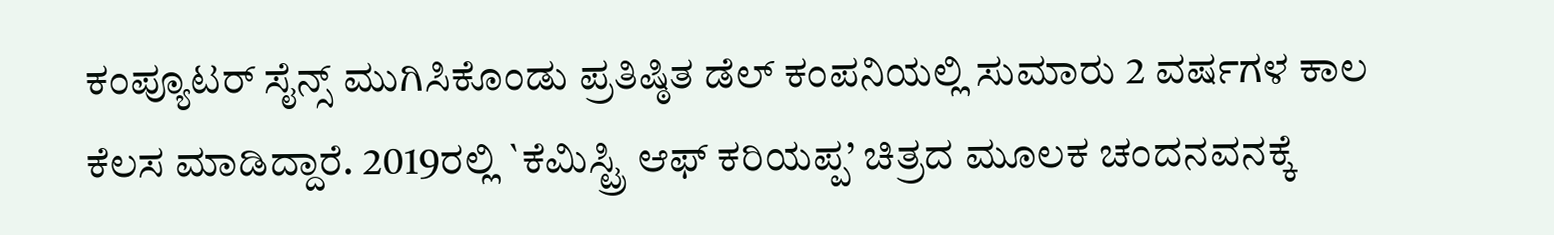ಕಂಪ್ಯೂಟರ್ ಸೈನ್ಸ್ ಮುಗಿಸಿಕೊಂಡು ಪ್ರತಿಷ್ಠಿತ ಡೆಲ್ ಕಂಪನಿಯಲ್ಲಿ ಸುಮಾರು 2 ವರ್ಷಗಳ ಕಾಲ ಕೆಲಸ ಮಾಡಿದ್ದಾರೆ. 2019ರಲ್ಲಿ `ಕೆಮಿಸ್ಟ್ರಿ ಆಫ್ ಕರಿಯಪ್ಪ’ ಚಿತ್ರದ ಮೂಲಕ ಚಂದನವನಕ್ಕೆ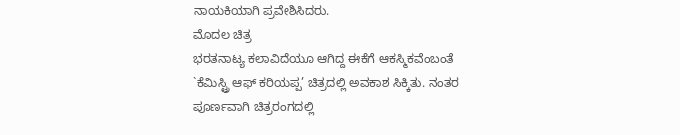ನಾಯಕಿಯಾಗಿ ಪ್ರವೇಶಿಸಿದರು.
ಮೊದಲ ಚಿತ್ರ
ಭರತನಾಟ್ಯ ಕಲಾವಿದೆಯೂ ಆಗಿದ್ದ ಈಕೆಗೆ ಆಕಸ್ಮಿಕವೆಂಬಂತೆ `ಕೆಮಿಸ್ಟ್ರಿ ಆಫ್ ಕರಿಯಪ್ಪ’ ಚಿತ್ರದಲ್ಲಿ ಅವಕಾಶ ಸಿಕ್ಕಿತು. ನಂತರ ಪೂರ್ಣವಾಗಿ ಚಿತ್ರರಂಗದಲ್ಲಿ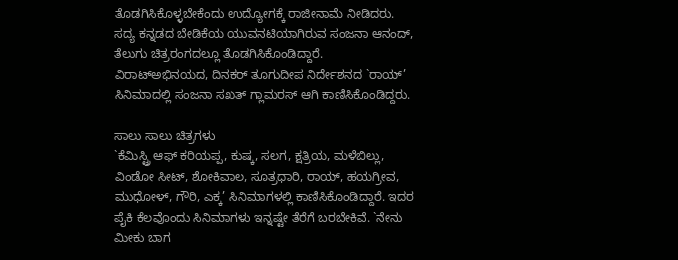ತೊಡಗಿಸಿಕೊಳ್ಳಬೇಕೆಂದು ಉದ್ಯೋಗಕ್ಕೆ ರಾಜೀನಾಮೆ ನೀಡಿದರು. ಸದ್ಯ ಕನ್ನಡದ ಬೇಡಿಕೆಯ ಯುವನಟಿಯಾಗಿರುವ ಸಂಜನಾ ಆನಂದ್, ತೆಲುಗು ಚಿತ್ರರಂಗದಲ್ಲೂ ತೊಡಗಿಸಿಕೊಂಡಿದ್ದಾರೆ. ವಿರಾಟ್ಅಭಿನಯದ, ದಿನಕರ್ ತೂಗುದೀಪ ನಿರ್ದೇಶನದ `ರಾಯ್’ ಸಿನಿಮಾದಲ್ಲಿ ಸಂಜನಾ ಸಖತ್ ಗ್ಲಾಮರಸ್ ಆಗಿ ಕಾಣಿಸಿಕೊಂಡಿದ್ದರು.

ಸಾಲು ಸಾಲು ಚಿತ್ರಗಳು
`ಕೆಮಿಸ್ಟ್ರಿ ಆಫ್ ಕರಿಯಪ್ಪ, ಕುಷ್ಕ, ಸಲಗ, ಕ್ಷತ್ರಿಯ, ಮಳೆಬಿಲ್ಲು, ವಿಂಡೋ ಸೀಟ್, ಶೋಕಿವಾಲ, ಸೂತ್ರಧಾರಿ, ರಾಯ್, ಹಯಗ್ರೀವ, ಮುಧೋಳ್, ಗೌರಿ, ಎಕ್ಕ’ ಸಿನಿಮಾಗಳಲ್ಲಿ ಕಾಣಿಸಿಕೊಂಡಿದ್ದಾರೆ. ಇದರ ಪೈಕಿ ಕೆಲವೊಂದು ಸಿನಿಮಾಗಳು ಇನ್ನಷ್ಟೇ ತೆರೆಗೆ ಬರಬೇಕಿವೆ. `ನೇನು ಮೀಕು ಬಾಗ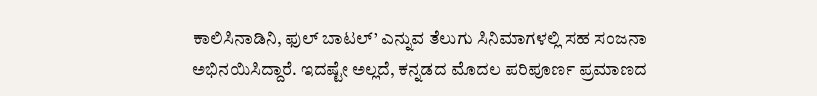ಕಾಲಿಸಿನಾಡಿನಿ, ಫುಲ್ ಬಾಟಲ್’ ಎನ್ನುವ ತೆಲುಗು ಸಿನಿಮಾಗಳಲ್ಲಿ ಸಹ ಸಂಜನಾ ಅಭಿನಯಿಸಿದ್ದಾರೆ. ಇದಷ್ಟೇ ಅಲ್ಲದೆ, ಕನ್ನಡದ ಮೊದಲ ಪರಿಪೂರ್ಣ ಪ್ರಮಾಣದ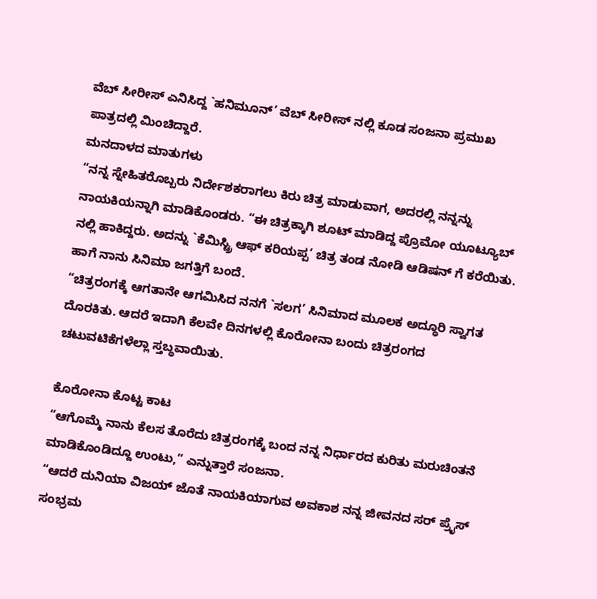ವೆಬ್ ಸೀರೀಸ್ ಎನಿಸಿದ್ದ `ಹನಿಮೂನ್’ ವೆಬ್ ಸೀರೀಸ್ ನಲ್ಲಿ ಕೂಡ ಸಂಜನಾ ಪ್ರಮುಖ ಪಾತ್ರದಲ್ಲಿ ಮಿಂಚಿದ್ದಾರೆ.
ಮನದಾಳದ ಮಾತುಗಳು
“ನನ್ನ ಸ್ನೇಹಿತರೊಬ್ಬರು ನಿರ್ದೇಶಕರಾಗಲು ಕಿರು ಚಿತ್ರ ಮಾಡುವಾಗ, ಅದರಲ್ಲಿ ನನ್ನನ್ನು ನಾಯಕಿಯನ್ನಾಗಿ ಮಾಡಿಕೊಂಡರು. “ಈ ಚಿತ್ರಕ್ಕಾಗಿ ಶೂಟ್ ಮಾಡಿದ್ದ ಪ್ರೊಮೋ ಯೂಟ್ಯೂಬ್ ನಲ್ಲಿ ಹಾಕಿದ್ದರು. ಅದನ್ನು `ಕೆಮಿಸ್ಟ್ರಿ ಆಫ್ ಕರಿಯಪ್ಪ’ ಚಿತ್ರ ತಂಡ ನೋಡಿ ಆಡಿಷನ್ ಗೆ ಕರೆಯಿತು. ಹಾಗೆ ನಾನು ಸಿನಿಮಾ ಜಗತ್ತಿಗೆ ಬಂದೆ.
“ಚಿತ್ರರಂಗಕ್ಕೆ ಆಗತಾನೇ ಆಗಮಿಸಿದ ನನಗೆ `ಸಲಗ’ ಸಿನಿಮಾದ ಮೂಲಕ ಅದ್ಧೂರಿ ಸ್ವಾಗತ ದೊರಕಿತು. ಆದರೆ ಇದಾಗಿ ಕೆಲವೇ ದಿನಗಳಲ್ಲಿ ಕೊರೋನಾ ಬಂದು ಚಿತ್ರರಂಗದ ಚಟುವಟಿಕೆಗಳೆಲ್ಲಾ ಸ್ತಬ್ಧವಾಯಿತು.

ಕೊರೋನಾ ಕೊಟ್ಟ ಕಾಟ
“ಆಗೊಮ್ಮೆ ನಾನು ಕೆಲಸ ತೊರೆದು ಚಿತ್ರರಂಗಕ್ಕೆ ಬಂದ ನನ್ನ ನಿರ್ಧಾರದ ಕುರಿತು ಮರುಚಿಂತನೆ ಮಾಡಿಕೊಂಡಿದ್ದೂ ಉಂಟು,” ಎನ್ನುತ್ತಾರೆ ಸಂಜನಾ.
“ಆದರೆ ದುನಿಯಾ ವಿಜಯ್ ಜೊತೆ ನಾಯಕಿಯಾಗುವ ಅವಕಾಶ ನನ್ನ ಜೀವನದ ಸರ್ ಪ್ರೈಸ್ ಸಂಭ್ರಮ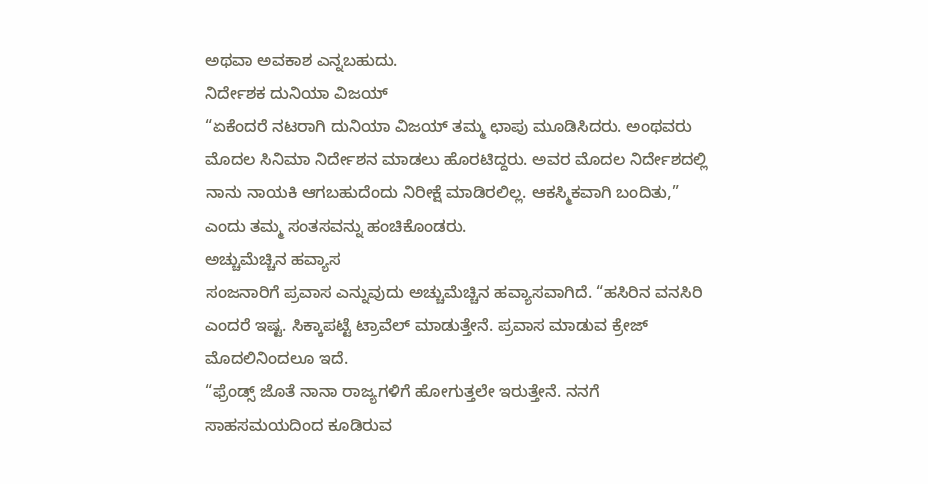ಅಥವಾ ಅವಕಾಶ ಎನ್ನಬಹುದು.
ನಿರ್ದೇಶಕ ದುನಿಯಾ ವಿಜಯ್
“ಏಕೆಂದರೆ ನಟರಾಗಿ ದುನಿಯಾ ವಿಜಯ್ ತಮ್ಮ ಛಾಪು ಮೂಡಿಸಿದರು. ಅಂಥವರು ಮೊದಲ ಸಿನಿಮಾ ನಿರ್ದೇಶನ ಮಾಡಲು ಹೊರಟಿದ್ದರು. ಅವರ ಮೊದಲ ನಿರ್ದೇಶದಲ್ಲಿ ನಾನು ನಾಯಕಿ ಆಗಬಹುದೆಂದು ನಿರೀಕ್ಷೆ ಮಾಡಿರಲಿಲ್ಲ. ಆಕಸ್ಮಿಕವಾಗಿ ಬಂದಿತು,” ಎಂದು ತಮ್ಮ ಸಂತಸವನ್ನು ಹಂಚಿಕೊಂಡರು.
ಅಚ್ಚುಮೆಚ್ಚಿನ ಹವ್ಯಾಸ
ಸಂಜನಾರಿಗೆ ಪ್ರವಾಸ ಎನ್ನುವುದು ಅಚ್ಚುಮೆಚ್ಚಿನ ಹವ್ಯಾಸವಾಗಿದೆ. “ಹಸಿರಿನ ವನಸಿರಿ ಎಂದರೆ ಇಷ್ಟ. ಸಿಕ್ಕಾಪಟ್ಟೆ ಟ್ರಾವೆಲ್ ಮಾಡುತ್ತೇನೆ. ಪ್ರವಾಸ ಮಾಡುವ ಕ್ರೇಜ್ ಮೊದಲಿನಿಂದಲೂ ಇದೆ.
“ಫ್ರೆಂಡ್ಸ್ ಜೊತೆ ನಾನಾ ರಾಜ್ಯಗಳಿಗೆ ಹೋಗುತ್ತಲೇ ಇರುತ್ತೇನೆ. ನನಗೆ ಸಾಹಸಮಯದಿಂದ ಕೂಡಿರುವ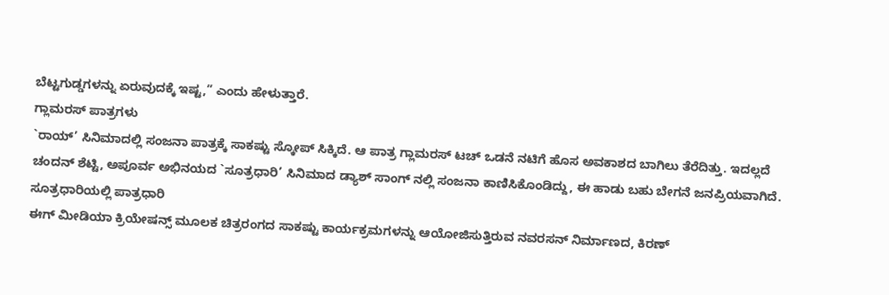ಬೆಟ್ಟಗುಡ್ಡಗಳನ್ನು ಏರುವುದಕ್ಕೆ ಇಷ್ಟ,” ಎಂದು ಹೇಳುತ್ತಾರೆ.
ಗ್ಲಾಮರಸ್ ಪಾತ್ರಗಳು
`ರಾಯ್’ ಸಿನಿಮಾದಲ್ಲಿ ಸಂಜನಾ ಪಾತ್ರಕ್ಕೆ ಸಾಕಷ್ಟು ಸ್ಕೋಪ್ ಸಿಕ್ಕಿದೆ. ಆ ಪಾತ್ರ ಗ್ಲಾಮರಸ್ ಟಚ್ ಒಡನೆ ನಟಿಗೆ ಹೊಸ ಅವಕಾಶದ ಬಾಗಿಲು ತೆರೆದಿತ್ತು. ಇದಲ್ಲದೆ ಚಂದನ್ ಶೆಟ್ಟಿ, ಅಪೂರ್ವ ಅಭಿನಯದ `ಸೂತ್ರಧಾರಿ’ ಸಿನಿಮಾದ ಡ್ಯಾಶ್ ಸಾಂಗ್ ನಲ್ಲಿ ಸಂಜನಾ ಕಾಣಿಸಿಕೊಂಡಿದ್ದು, ಈ ಹಾಡು ಬಹು ಬೇಗನೆ ಜನಪ್ರಿಯವಾಗಿದೆ.
ಸೂತ್ರಧಾರಿಯಲ್ಲಿ ಪಾತ್ರಧಾರಿ
ಈಗ್ ಮೀಡಿಯಾ ಕ್ರಿಯೇಷನ್ಸ್ ಮೂಲಕ ಚಿತ್ರರಂಗದ ಸಾಕಷ್ಟು ಕಾರ್ಯಕ್ರಮಗಳನ್ನು ಆಯೋಜಿಸುತ್ತಿರುವ ನವರಸನ್ ನಿರ್ಮಾಣದ, ಕಿರಣ್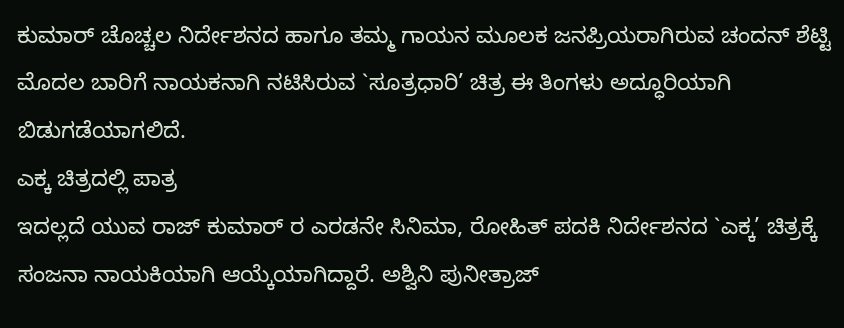ಕುಮಾರ್ ಚೊಚ್ಚಲ ನಿರ್ದೇಶನದ ಹಾಗೂ ತಮ್ಮ ಗಾಯನ ಮೂಲಕ ಜನಪ್ರಿಯರಾಗಿರುವ ಚಂದನ್ ಶೆಟ್ಟಿ ಮೊದಲ ಬಾರಿಗೆ ನಾಯಕನಾಗಿ ನಟಿಸಿರುವ `ಸೂತ್ರಧಾರಿ’ ಚಿತ್ರ ಈ ತಿಂಗಳು ಅದ್ಧೂರಿಯಾಗಿ ಬಿಡುಗಡೆಯಾಗಲಿದೆ.
ಎಕ್ಕ ಚಿತ್ರದಲ್ಲಿ ಪಾತ್ರ
ಇದಲ್ಲದೆ ಯುವ ರಾಜ್ ಕುಮಾರ್ ರ ಎರಡನೇ ಸಿನಿಮಾ, ರೋಹಿತ್ ಪದಕಿ ನಿರ್ದೇಶನದ `ಎಕ್ಕ’ ಚಿತ್ರಕ್ಕೆ ಸಂಜನಾ ನಾಯಕಿಯಾಗಿ ಆಯ್ಕೆಯಾಗಿದ್ದಾರೆ. ಅಶ್ವಿನಿ ಪುನೀತ್ರಾಜ್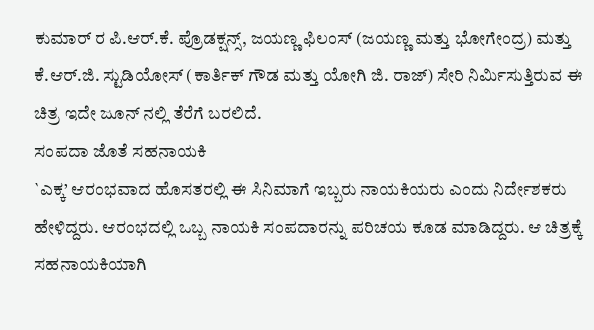ಕುಮಾರ್ ರ ಪಿ.ಆರ್.ಕೆ. ಪ್ರೊಡಕ್ಷನ್ಸ್, ಜಯಣ್ಣ ಫಿಲಂಸ್ (ಜಯಣ್ಣ ಮತ್ತು ಭೋಗೇಂದ್ರ) ಮತ್ತು ಕೆ.ಆರ್.ಜಿ. ಸ್ಟುಡಿಯೋಸ್ (ಕಾರ್ತಿಕ್ ಗೌಡ ಮತ್ತು ಯೋಗಿ ಜಿ. ರಾಜ್) ಸೇರಿ ನಿರ್ಮಿಸುತ್ತಿರುವ ಈ ಚಿತ್ರ ಇದೇ ಜೂನ್ ನಲ್ಲಿ ತೆರೆಗೆ ಬರಲಿದೆ.
ಸಂಪದಾ ಜೊತೆ ಸಹನಾಯಕಿ
`ಎಕ್ಕ’ ಆರಂಭವಾದ ಹೊಸತರಲ್ಲಿ ಈ ಸಿನಿಮಾಗೆ ಇಬ್ಬರು ನಾಯಕಿಯರು ಎಂದು ನಿರ್ದೇಶಕರು ಹೇಳಿದ್ದರು. ಆರಂಭದಲ್ಲಿ ಒಬ್ಬ ನಾಯಕಿ ಸಂಪದಾರನ್ನು ಪರಿಚಯ ಕೂಡ ಮಾಡಿದ್ದರು. ಆ ಚಿತ್ರಕ್ಕೆ ಸಹನಾಯಕಿಯಾಗಿ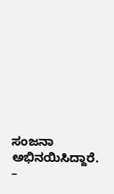ಸಂಜನಾ ಅಭಿನಯಿಸಿದ್ದಾರೆ.
–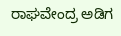ರಾಘವೇಂದ್ರ ಅಡಿಗ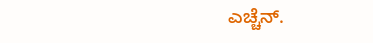ಎಚ್ಚೆನ್.